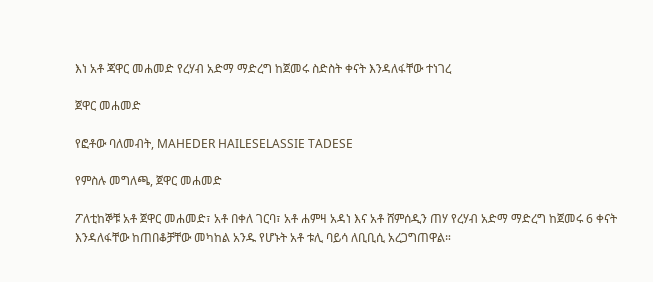እነ አቶ ጃዋር መሐመድ የረሃብ አድማ ማድረግ ከጀመሩ ስድስት ቀናት እንዳለፋቸው ተነገረ

ጀዋር መሐመድ

የፎቶው ባለመብት, MAHEDER HAILESELASSIE TADESE

የምስሉ መግለጫ, ጀዋር መሐመድ

ፖለቲከኞቹ አቶ ጀዋር መሐመድ፣ አቶ በቀለ ገርባ፣ አቶ ሐምዛ አዳነ እና አቶ ሸምሰዲን ጠሃ የረሃብ አድማ ማድረግ ከጀመሩ 6 ቀናት እንዳለፋቸው ከጠበቆቻቸው መካከል አንዱ የሆኑት አቶ ቱሊ ባይሳ ለቢቢሲ አረጋግጠዋል።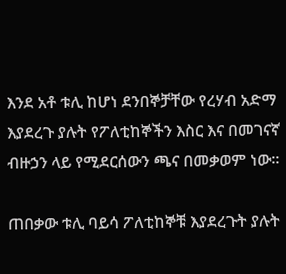እንደ አቶ ቱሊ ከሆነ ደንበኞቻቸው የረሃብ አድማ እያደረጉ ያሉት የፖለቲከኞችን እስር እና በመገናኛ ብዙኃን ላይ የሚደርሰውን ጫና በመቃወም ነው።

ጠበቃው ቱሊ ባይሳ ፖለቲከኞቹ እያደረጉት ያሉት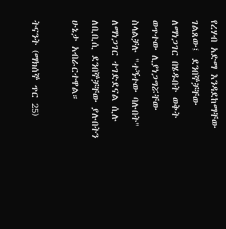የረሃብ አድማ እንዳደከማቸው ገልጸው፤ ደንበኞቻቸው ለማነጋገር በሄዱበት ወቅት ወጥተው ሊያነጋግሯቸው ስላልቻሉ "ተኝተው ባሉበት" ለማነጋገር ተገድደናል ሲሉ ለቢቢሲ ደንበኞቻቸው ያሉበትን ሁኔታ አብራርተዋል።

ትናንት (ማክሰኞ ጥር 25)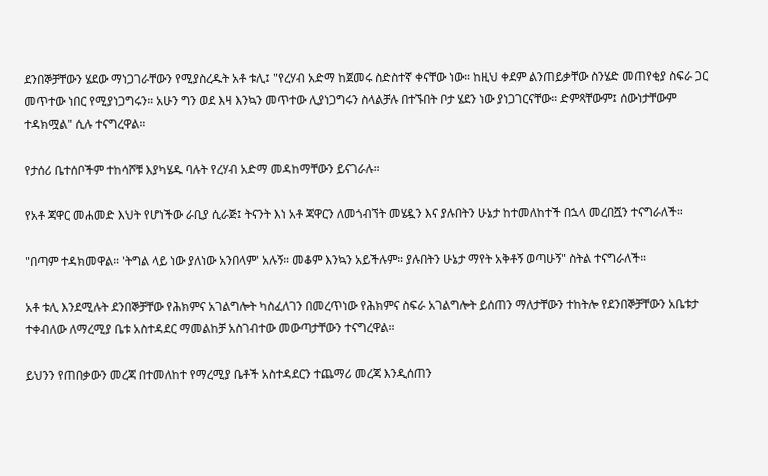ደንበኞቻቸውን ሄደው ማነጋገራቸውን የሚያስረዱት አቶ ቱሊ፤ "የረሃብ አድማ ከጀመሩ ስድስተኛ ቀናቸው ነው። ከዚህ ቀደም ልንጠይቃቸው ስንሄድ መጠየቂያ ስፍራ ጋር መጥተው ነበር የሚያነጋግሩን። አሁን ግን ወደ እዛ እንኳን መጥተው ሊያነጋግሩን ስላልቻሉ በተኙበት ቦታ ሄደን ነው ያነጋገርናቸው። ድምጻቸውም፤ ሰውነታቸውም ተዳክሟል" ሲሉ ተናግረዋል።

የታሰሪ ቤተሰቦችም ተከሳሾቹ እያካሄዱ ባሉት የረሃብ አድማ መዳከማቸውን ይናገራሉ።

የአቶ ጃዋር መሐመድ እህት የሆነችው ራቢያ ሲራጅ፤ ትናንት እነ አቶ ጃዋርን ለመጎብኘት መሄዷን እና ያሉበትን ሁኔታ ከተመለከተች በኋላ መረበሿን ተናግራለች።

"በጣም ተዳክመዋል። 'ትግል ላይ ነው ያለነው አንበላም' አሉኝ። መቆም እንኳን አይችሉም። ያሉበትን ሁኔታ ማየት አቅቶኝ ወጣሁኝ" ስትል ተናግራለች።

አቶ ቱሊ እንደሚሉት ደንበኞቻቸው የሕክምና አገልግሎት ካስፈለገን በመረጥነው የሕክምና ስፍራ አገልግሎት ይሰጠን ማለታቸውን ተከትሎ የደንበኞቻቸውን አቤቱታ ተቀብለው ለማረሚያ ቤቱ አስተዳደር ማመልከቻ አስገብተው መውጣታቸውን ተናግረዋል።

ይህንን የጠበቃውን መረጃ በተመለከተ የማረሚያ ቤቶች አስተዳደርን ተጨማሪ መረጃ እንዲሰጠን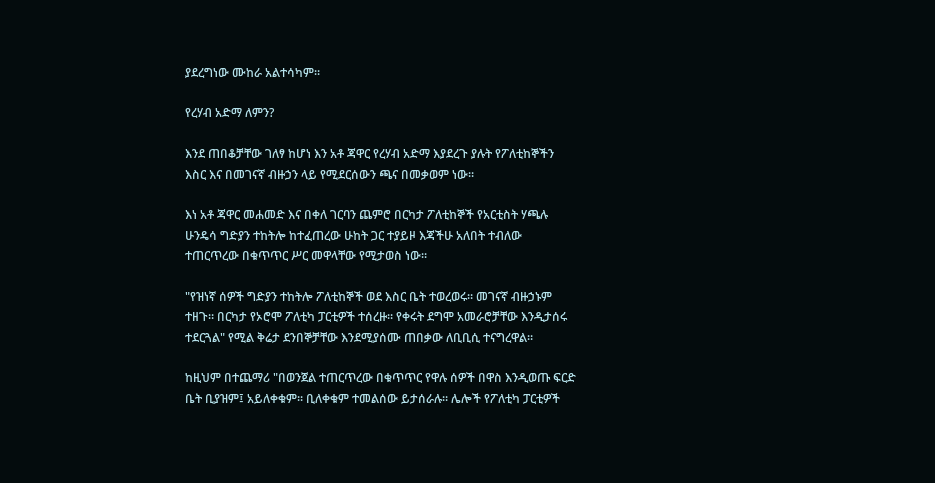ያደረግነው ሙከራ አልተሳካም፡፡

የረሃብ አድማ ለምን?

እንደ ጠበቆቻቸው ገለፃ ከሆነ እን አቶ ጃዋር የረሃብ አድማ እያደረጉ ያሉት የፖለቲከኞችን እስር እና በመገናኛ ብዙኃን ላይ የሚደርሰውን ጫና በመቃወም ነው።

እነ አቶ ጃዋር መሐመድ እና በቀለ ገርባን ጨምሮ በርካታ ፖለቲከኞች የአርቲስት ሃጫሉ ሁንዴሳ ግድያን ተከትሎ ከተፈጠረው ሁከት ጋር ተያይዞ እጃችሁ አለበት ተብለው ተጠርጥረው በቁጥጥር ሥር መዋላቸው የሚታወስ ነው።

"የዝነኛ ሰዎች ግድያን ተከትሎ ፖለቲከኞች ወደ እስር ቤት ተወረወሩ። መገናኛ ብዙኃኑም ተዘጉ። በርካታ የኦሮሞ ፖለቲካ ፓርቲዎች ተሰረዙ። የቀሩት ደግሞ አመራሮቻቸው እንዲታሰሩ ተደርጓል" የሚል ቅሬታ ደንበኞቻቸው እንደሚያሰሙ ጠበቃው ለቢቢሲ ተናግረዋል።

ከዚህም በተጨማሪ "በወንጀል ተጠርጥረው በቁጥጥር የዋሉ ሰዎች በዋስ እንዲወጡ ፍርድ ቤት ቢያዝም፤ አይለቀቁም። ቢለቀቁም ተመልሰው ይታሰራሉ። ሌሎች የፖለቲካ ፓርቲዎች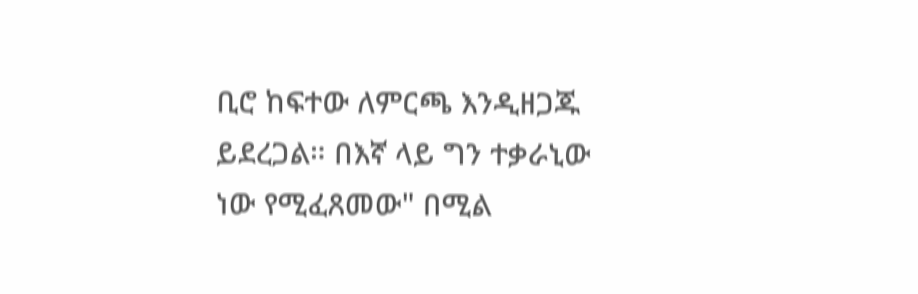ቢሮ ከፍተው ለምርጫ እንዲዘጋጁ ይደረጋል። በእኛ ላይ ግን ተቃራኒው ነው የሚፈጸመው" በሚል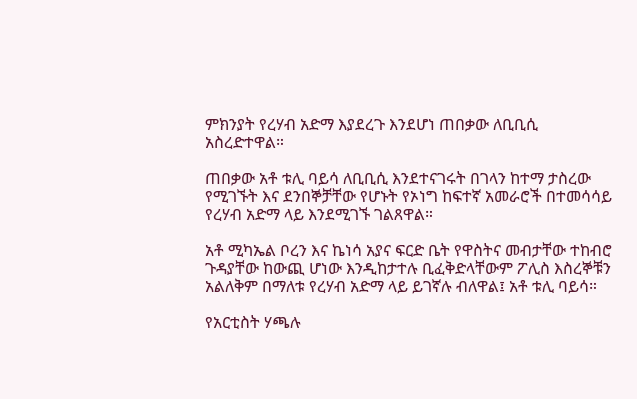ምክንያት የረሃብ አድማ እያደረጉ እንደሆነ ጠበቃው ለቢቢሲ አስረድተዋል።

ጠበቃው አቶ ቱሊ ባይሳ ለቢቢሲ እንደተናገሩት በገላን ከተማ ታስረው የሚገኙት እና ደንበኞቻቸው የሆኑት የኦነግ ከፍተኛ አመራሮች በተመሳሳይ የረሃብ አድማ ላይ እንደሚገኙ ገልጸዋል።

አቶ ሚካኤል ቦረን እና ኬነሳ አያና ፍርድ ቤት የዋስትና መብታቸው ተከብሮ ጉዳያቸው ከውጪ ሆነው እንዲከታተሉ ቢፈቅድላቸውም ፖሊስ እስረኞቹን አልለቅም በማለቱ የረሃብ አድማ ላይ ይገኛሉ ብለዋል፤ አቶ ቱሊ ባይሳ።

የአርቲስት ሃጫሉ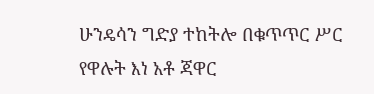ሁንዴሳን ግድያ ተከትሎ በቁጥጥር ሥር የዋሉት እነ አቶ ጃዋር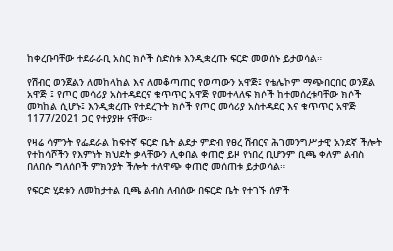ከቀረቡባቸው ተደራራቢ አስር ክሶች ስድስቱ እንዲቋረጡ ፍርድ መወሰኑ ይታወሳል።

የሽብር ወንጀልን ለመከላከል እና ለመቆጣጠር የወጣውን አዋጅ፤ የቴሌኮም ማጭበርበር ወንጀል አዋጅ ፤ የጦር መሳሪያ አስተዳደርና ቁጥጥር አዋጅ የመተላለፍ ክሶች ከተመሰረቱባቸው ክሶች መካከል ሲሆኑ፤ እንዲቋረጡ የተደረጉት ክሶች የጦር መሳሪያ አስተዳደር እና ቁጥጥር አዋጅ 1177/2021 ጋር የተያያዙ ናቸው።

የዛሬ ሳምንት የፌደራል ከፍተኛ ፍርድ ቤት ልደታ ምድብ የፀረ ሽብርና ሕገመንግሥታዊ አንደኛ ችሎት የተከሳሾችን የእምነት ክህደት ቃላቸውን ሊቀበል ቀጠሮ ይዞ የነበረ ቢሆንም ቢጫ ቀለም ልብስ በለበሱ ግለሰቦች ምክንያት ችሎት ተለዋጭ ቀጠሮ መሰጠቱ ይታወሳል።

የፍርድ ሂደቱን ለመከታተል ቢጫ ልብስ ለብሰው በፍርድ ቤት የተገኙ ሰዎች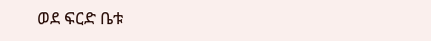ወደ ፍርድ ቤቱ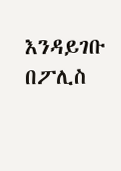እንዳይገቡ በፖሊስ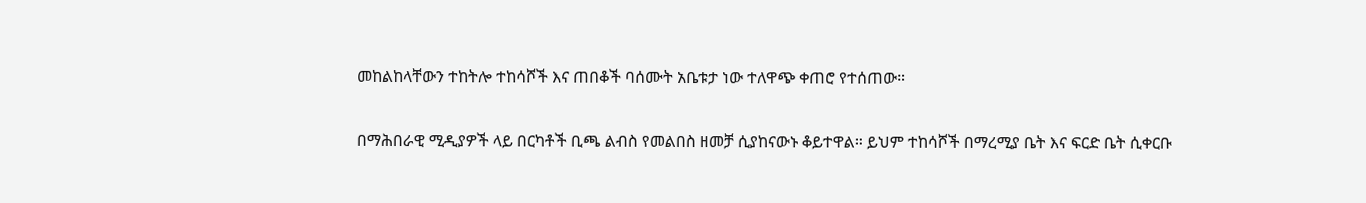መከልከላቸውን ተከትሎ ተከሳሾች እና ጠበቆች ባሰሙት አቤቱታ ነው ተለዋጭ ቀጠሮ የተሰጠው።

በማሕበራዊ ሚዲያዎች ላይ በርካቶች ቢጫ ልብስ የመልበስ ዘመቻ ሲያከናውኑ ቆይተዋል። ይህም ተከሳሾች በማረሚያ ቤት እና ፍርድ ቤት ሲቀርቡ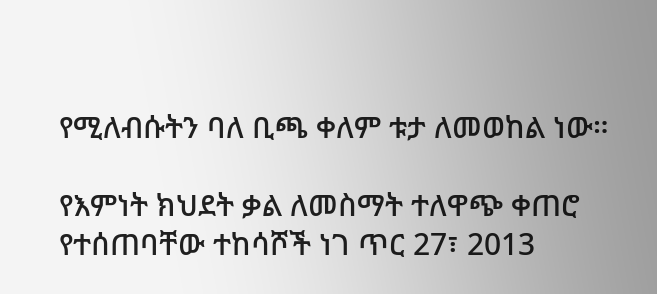የሚለብሱትን ባለ ቢጫ ቀለም ቱታ ለመወከል ነው።

የእምነት ክህደት ቃል ለመስማት ተለዋጭ ቀጠሮ የተሰጠባቸው ተከሳሾች ነገ ጥር 27፣ 2013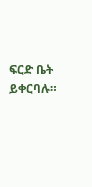ፍርድ ቤት ይቀርባሉ።